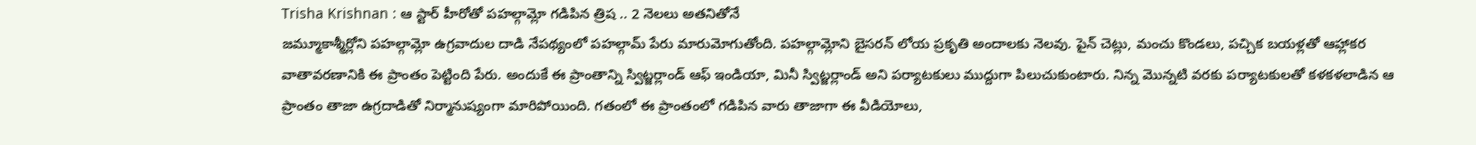Trisha Krishnan : ఆ స్టార్ హీరోతో పహల్గామ్లో గడిపిన త్రిష .. 2 నెలలు అతనితోనే
జమ్మూకాశ్మీర్లోని పహల్గామ్లో ఉగ్రవాదుల దాడి నేపథ్యంలో పహల్గామ్ పేరు మారుమోగుతోంది. పహల్గామ్లోని బైసరన్ లోయ ప్రకృతి అందాలకు నెలవు. పైన్ చెట్లు, మంచు కొండలు, పచ్చిక బయళ్లతో ఆహ్లాకర వాతావరణానికి ఈ ప్రాంతం పెట్టింది పేరు. అందుకే ఈ ప్రాంతాన్ని స్విట్జర్లాండ్ ఆఫ్ ఇండియా, మినీ స్విట్జర్లాండ్ అని పర్యాటకులు ముద్దుగా పిలుచుకుంటారు. నిన్న మొన్నటి వరకు పర్యాటకులతో కళకళలాడిన ఆ ప్రాంతం తాజా ఉగ్రదాడితో నిర్మానుష్యంగా మారిపోయింది. గతంలో ఈ ప్రాంతంలో గడిపిన వారు తాజాగా ఈ వీడియోలు,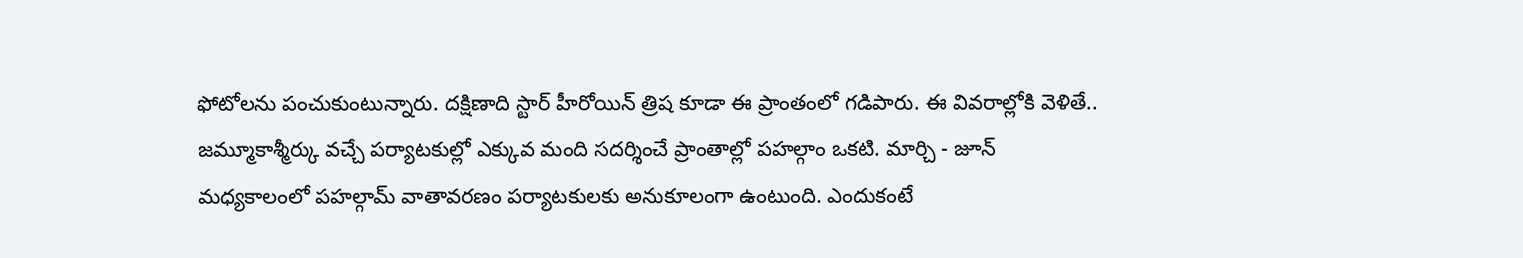ఫోటోలను పంచుకుంటున్నారు. దక్షిణాది స్టార్ హీరోయిన్ త్రిష కూడా ఈ ప్రాంతంలో గడిపారు. ఈ వివరాల్లోకి వెళితే..
జమ్మూకాశ్మీర్కు వచ్చే పర్యాటకుల్లో ఎక్కువ మంది సదర్శించే ప్రాంతాల్లో పహల్గాం ఒకటి. మార్చి - జూన్ మధ్యకాలంలో పహల్గామ్ వాతావరణం పర్యాటకులకు అనుకూలంగా ఉంటుంది. ఎందుకంటే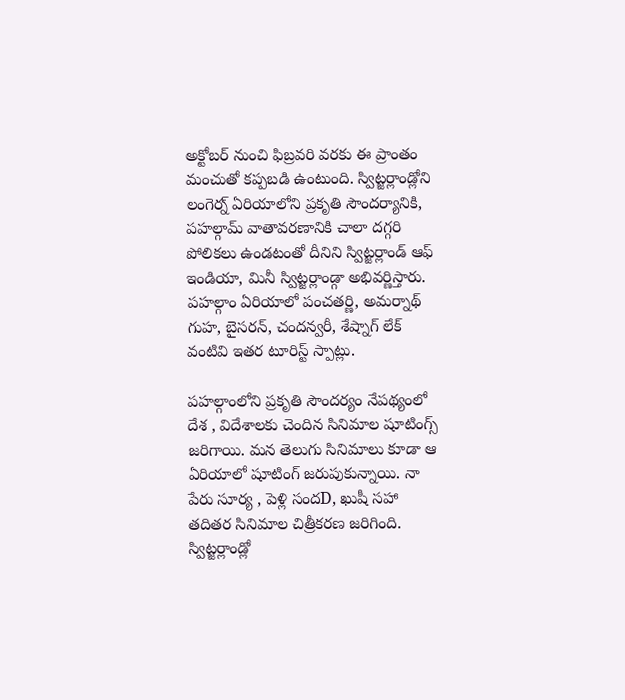అక్టోబర్ నుంచి ఫిబ్రవరి వరకు ఈ ప్రాంతం మంచుతో కప్పబడి ఉంటుంది. స్విట్జర్లాండ్లోని లంగెర్న్ ఏరియాలోని ప్రకృతి సౌందర్యానికి, పహల్గామ్ వాతావరణానికి చాలా దగ్గరి పోలికలు ఉండటంతో దీనిని స్విట్జర్లాండ్ ఆఫ్ ఇండియా, మినీ స్విట్జర్లాండ్గా అభివర్ణిస్తారు. పహల్గాం ఏరియాలో పంచతర్ణి, అమర్నాథ్ గుహ, బైసరన్, చందన్వరీ, శేష్నాగ్ లేక్ వంటివి ఇతర టూరిస్ట్ స్పాట్లు.

పహల్గాంలోని ప్రకృతి సౌందర్యం నేపథ్యంలో దేశ , విదేశాలకు చెందిన సినిమాల షూటింగ్స్ జరిగాయి. మన తెలుగు సినిమాలు కూడా ఆ ఏరియాలో షూటింగ్ జరుపుకున్నాయి. నా పేరు సూర్య , పెళ్లి సందD, ఖుషీ సహా తదితర సినిమాల చిత్రీకరణ జరిగింది. స్విట్జర్లాండ్లో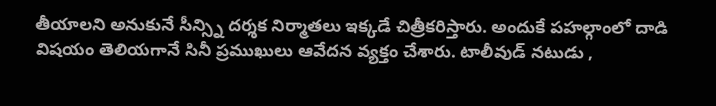తీయాలని అనుకునే సీన్స్ని దర్శక నిర్మాతలు ఇక్కడే చిత్రీకరిస్తారు. అందుకే పహల్గాంలో దాడి విషయం తెలియగానే సినీ ప్రముఖులు ఆవేదన వ్యక్తం చేశారు. టాలీవుడ్ నటుడు ,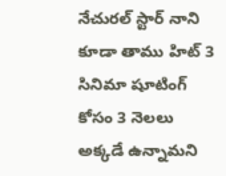నేచురల్ స్టార్ నాని కూడా తాము హిట్ 3 సినిమా షూటింగ్ కోసం 3 నెలలు అక్కడే ఉన్నామని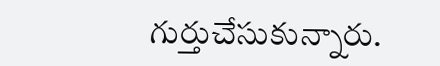గుర్తుచేసుకున్నారు.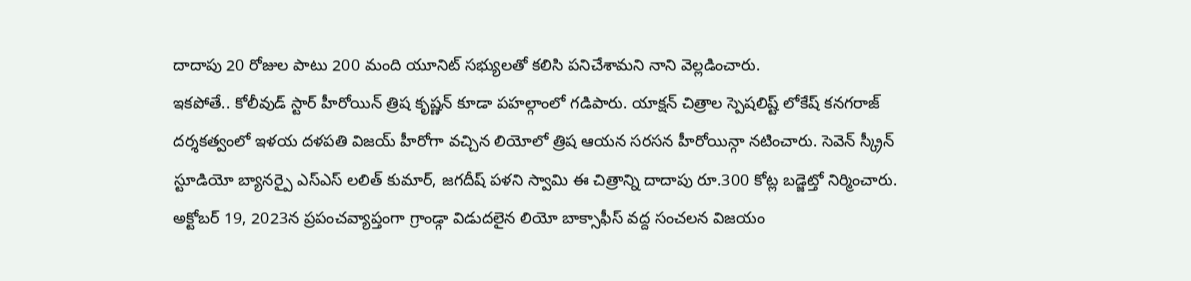దాదాపు 20 రోజుల పాటు 200 మంది యూనిట్ సభ్యులతో కలిసి పనిచేశామని నాని వెల్లడించారు.
ఇకపోతే.. కోలీవుడ్ స్టార్ హీరోయిన్ త్రిష కృష్ణన్ కూడా పహల్గాంలో గడిపారు. యాక్షన్ చిత్రాల స్పెషలిష్ట్ లోకేష్ కనగరాజ్ దర్శకత్వంలో ఇళయ దళపతి విజయ్ హీరోగా వచ్చిన లియోలో త్రిష ఆయన సరసన హీరోయిన్గా నటించారు. సెవెన్ స్క్రీన్ స్టూడియో బ్యానర్పై ఎస్ఎస్ లలిత్ కుమార్, జగదీష్ పళని స్వామి ఈ చిత్రాన్ని దాదాపు రూ.300 కోట్ల బడ్జెట్తో నిర్మించారు. అక్టోబర్ 19, 2023న ప్రపంచవ్యాప్తంగా గ్రాండ్గా విడుదలైన లియో బాక్సాఫీస్ వద్ద సంచలన విజయం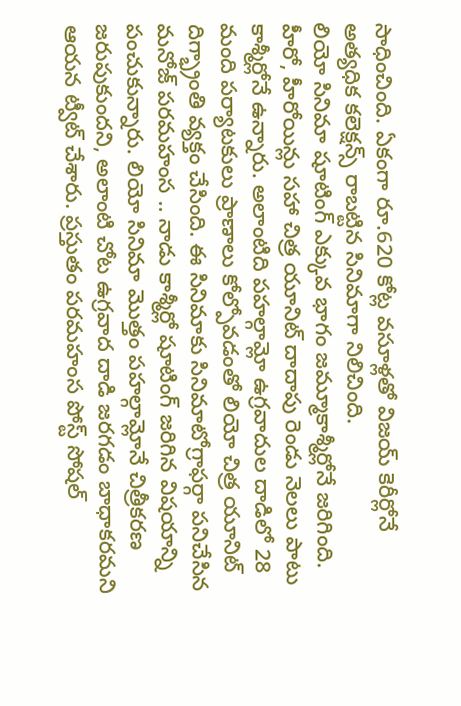సాధించింది. ఏకంగా రూ.620 కోట్ల వసూళ్లతో విజయ్ కెరీర్లోనే అత్యధిక కలెక్షన్స్ రాబట్టిన సినిమాగా నిలిచింది.
లియో సినిమా షూటింగ్ ఎక్కువ భాగం జమ్మూకాశ్మీర్లోనే జరిగింది. హీరో, హీరోయిన్లు సహా చిత్ర యూనిట్ దాదాపు రెండు నెలలు పాటు కాశ్మీర్లోనే ఉన్నారు. అలాంటిది పహల్గామ్లో ఉగ్రవాదుల దాడిలో 28 మంది పర్యాటకులు ప్రాణాలు కోల్పోవడంతో లియో చిత్ర యూనిట్ దిగ్భ్రాంతి వ్యక్తం చేసింది. ఈ సినిమాకు సినిమాటోగ్రాఫర్గా పనిచేసిన మనోజ్ పరమహంస .. నాడు కాశ్మీర్లో షూటింగ్ జరిగిన విషయాన్ని పంచుకున్నారు. లియో సినిమా మొత్తం పహల్గామ్లోనే చిత్రీకరణ జరుపుకుందని, అలాంటి చోట ఉగ్రవాద దాడి జరగడం బాధాకరమని ఆయన ట్వీట్ చేశారు. ప్రస్తుతం పరమహంస పోస్ట్ సోషల్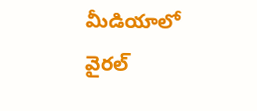మీడియాలో వైరల్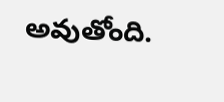అవుతోంది.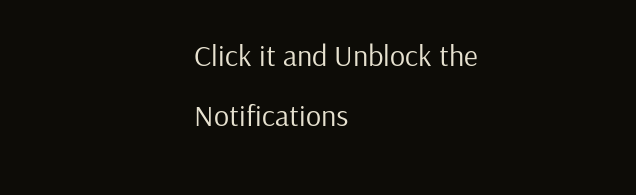Click it and Unblock the Notifications